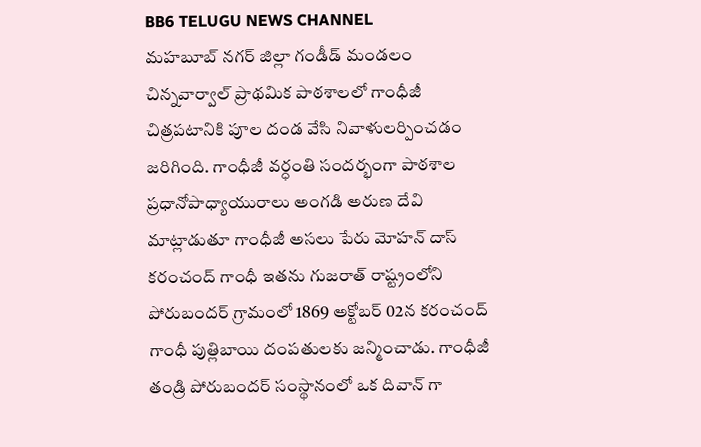BB6 TELUGU NEWS CHANNEL
మహబూబ్ నగర్ జిల్లా గండీడ్ మండలం చిన్నవార్వాల్ ప్రాథమిక పాఠశాలలో గాంధీజీ చిత్రపటానికి పూల దండ వేసి నివాళులర్పించడం జరిగింది. గాంధీజీ వర్ధంతి సందర్భంగా పాఠశాల ప్రధానోపాధ్యాయురాలు అంగడి అరుణ దేవి మాట్లాడుతూ గాంధీజీ అసలు పేరు మోహన్ దాస్ కరంచంద్ గాంధీ ఇతను గుజరాత్ రాష్ట్రంలోని పోరుబందర్ గ్రామంలో 1869 అక్టోబర్ 02న కరంచంద్ గాంధీ పుత్లిబాయి దంపతులకు జన్మించాడు. గాంధీజీ తండ్రి పోరుబందర్ సంస్థానంలో ఒక దివాన్ గా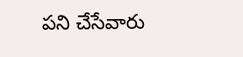పని చేసేవారు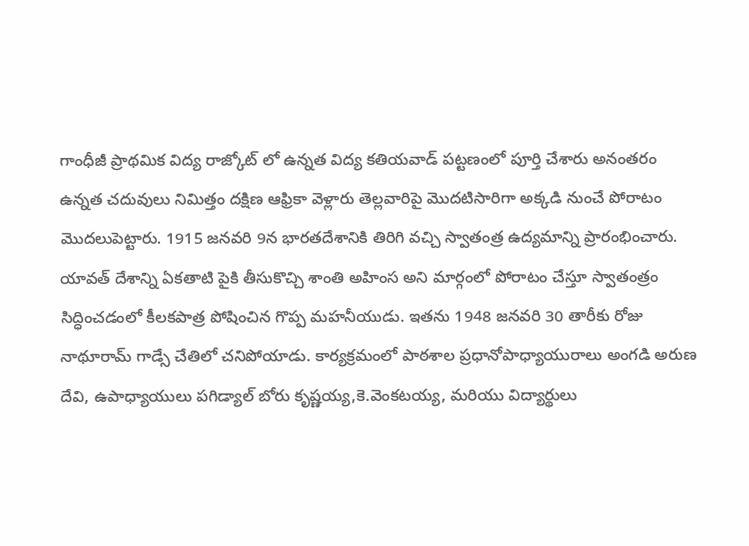గాంధీజీ ప్రాథమిక విద్య రాజ్కోట్ లో ఉన్నత విద్య కతియవాడ్ పట్టణంలో పూర్తి చేశారు అనంతరం ఉన్నత చదువులు నిమిత్తం దక్షిణ ఆఫ్రికా వెళ్లారు తెల్లవారిపై మొదటిసారిగా అక్కడి నుంచే పోరాటం మొదలుపెట్టారు. 1915 జనవరి 9న భారతదేశానికి తిరిగి వచ్చి స్వాతంత్ర ఉద్యమాన్ని ప్రారంభించారు. యావత్ దేశాన్ని ఏకతాటి పైకి తీసుకొచ్చి శాంతి అహింస అని మార్గంలో పోరాటం చేస్తూ స్వాతంత్రం సిద్ధించడంలో కీలకపాత్ర పోషించిన గొప్ప మహనీయుడు. ఇతను 1948 జనవరి 30 తారీకు రోజు నాథూరామ్ గాడ్సే చేతిలో చనిపోయాడు. కార్యక్రమంలో పాఠశాల ప్రధానోపాధ్యాయురాలు అంగడి అరుణ దేవి, ఉపాధ్యాయులు పగిడ్యాల్ బోరు కృష్ణయ్య,కె.వెంకటయ్య, మరియు విద్యార్థులు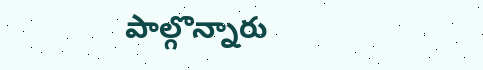పాల్గొన్నారు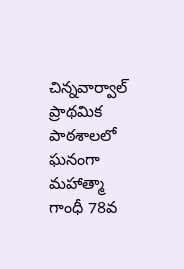చిన్నవార్వాల్ ప్రాథమిక పాఠశాలలో ఘనంగా మహాత్మా గాంధీ 78వ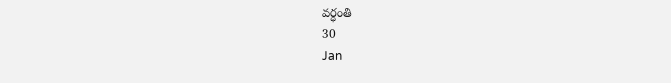వర్ధంతి
30
Jan